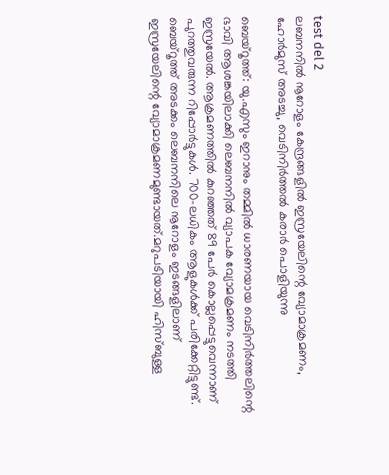test del 2
ലബനനിൽ നൂറോളം കേന്ദ്രങ്ങളിൽ ഇസ്രയേലിന്റെ വ്യോമാക്രമണം, ഹോർമുസ് അടച്ചു, വെടിനിർത്തൽ കരാർ പൊളിയുന്നു

ബെയ്റൂത്ത്: യു.എസും ഇറാനും തമ്മിൽ ധാരണയായ വെടിനിർത്തലിന്റെ ഭാവി ആശങ്കയിലാക്കി ലെബനനിൽ വ്യാപക വ്യോമക്രമണം നടത്തി ഇസ്രയേൽ. ആക്രമണത്തിൽ കുറഞ്ഞത് 89 പേർ കൊല്ലപ്പെട്ടുവെന്നാണ് പുറത്തുവരുന്ന റിപ്പോർട്ടുകൾ. 700-ലധികം ആളുകൾക്ക് പരിക്കേറ്റിട്ടുണ്ട്. ബെയ്റൂത്ത് അടക്കം ലെബനനിലെ നൂറോളം ഇടങ്ങളിലാണ് ഇസ്രയേലിന്റെ വ്യോമാക്രമണമുണ്ടായത്.മറുപടിയായി ഹിസ്ബുള്ള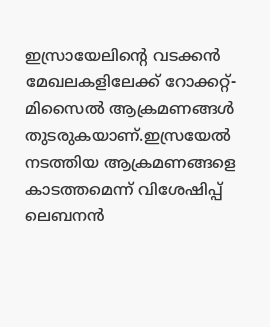ഇസ്രായേലിന്റെ വടക്കൻ മേഖലകളിലേക്ക് റോക്കറ്റ്-മിസൈൽ ആക്രമണങ്ങൾ തുടരുകയാണ്.ഇസ്രയേൽ നടത്തിയ ആക്രമണങ്ങളെ കാടത്തമെന്ന് വിശേഷിപ്പ് ലെബനൻ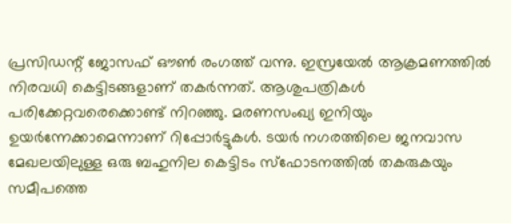പ്രസിഡന്റ് ജോസഫ് ഔൺ രംഗത്ത് വന്നു. ഇസ്രയേൽ ആക്രമണത്തിൽ നിരവധി കെട്ടിടങ്ങളാണ് തകർന്നത്. ആശുപത്രികൾ പരിക്കേറ്റവരെക്കൊണ്ട് നിറഞ്ഞു. മരണസംഖ്യ ഇനിയും ഉയർന്നേക്കാമെന്നാണ് റിപ്പോർട്ടുകൾ. ടയർ നഗരത്തിലെ ജനവാസ മേഖലയിലുള്ള ഒരു ബഹുനില കെട്ടിടം സ്ഫോടനത്തിൽ തകരുകയും സമീപത്തെ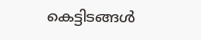കെട്ടിടങ്ങൾ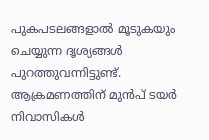പുകപടലങ്ങളാൽ മൂടുകയും ചെയ്യുന്ന ദൃശ്യങ്ങൾ പുറത്തുവന്നിട്ടുണ്ട്. ആക്രമണത്തിന് മുൻപ് ടയർ നിവാസികൾ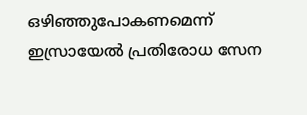ഒഴിഞ്ഞുപോകണമെന്ന് ഇസ്രായേൽ പ്രതിരോധ സേന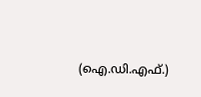(ഐ.ഡി.എഫ്.)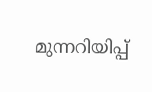മുന്നറിയിപ്പ്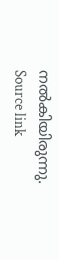നൽകിയിരുന്നു.
Source link